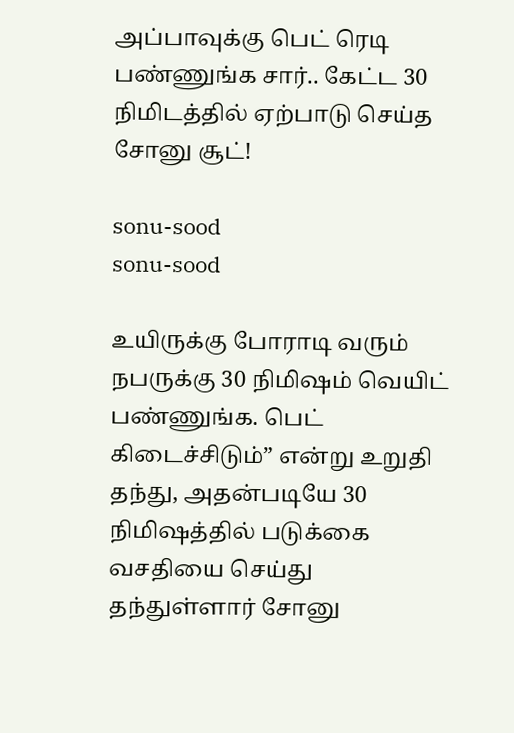அப்பாவுக்கு பெட் ரெடி பண்ணுங்க சார்.. கேட்ட 30 நிமிடத்தில் ஏற்பாடு செய்த சோனு சூட்!

sonu-sood
sonu-sood

உயிருக்கு போராடி வரும் நபருக்கு 30 நிமிஷம் வெயிட் பண்ணுங்க. பெட் கிடைச்சிடும்” என்று உறுதி தந்து, அதன்படியே 30 நிமிஷத்தில் படுக்கை வசதியை செய்து தந்துள்ளார் சோனு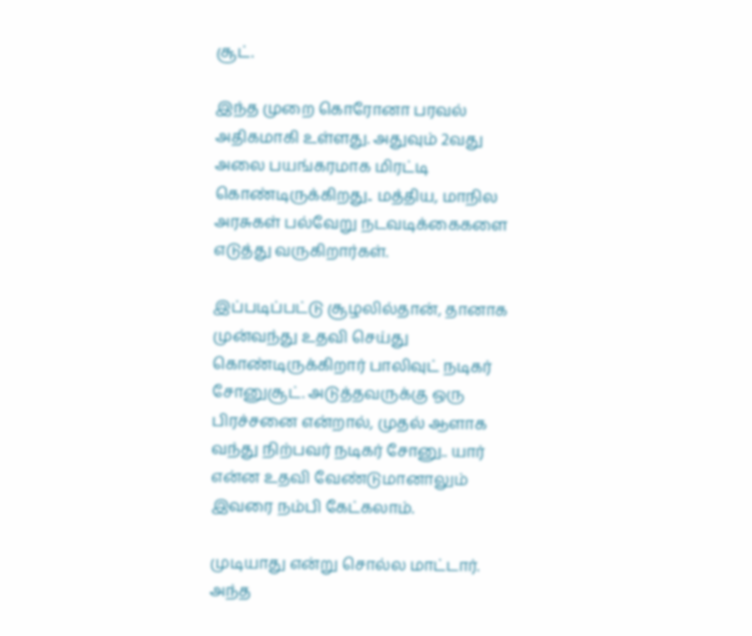சூட்.

இந்த முறை கொரோனா பரவல் அதிகமாகி உள்ளது. அதுவும் 2வது அலை பயங்கரமாக மிரட்டி கொண்டிருக்கிறது.. மத்திய, மாநில அரசுகள் பல்வேறு நடவடிக்கைகளை எடுத்து வருகிறார்கள்.

இப்படிப்பட்டு சூழலில்தான், தானாக முன்வந்து உதவி செய்து கொண்டிருக்கிறார் பாலிவுட் நடிகர் சோனுசூட். அடுத்தவருக்கு ஒரு பிரச்சனை என்றால், முதல் ஆளாக வந்து நிற்பவர் நடிகர் சோனு.. யார் என்ன உதவி வேண்டுமானாலும் இவரை நம்பி கேட்கலாம்.

முடியாது என்று சொல்ல மாட்டார். அந்த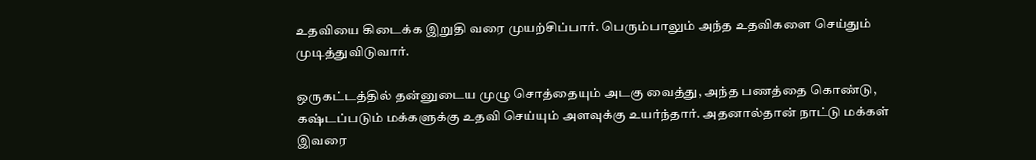உதவியை கிடைக்க இறுதி வரை முயற்சிப்பார். பெரும்பாலும் அந்த உதவிகளை செய்தும் முடித்துவிடுவார்.

ஒருகட்டத்தில் தன்னுடைய முழு சொத்தையும் அடகு வைத்து, அந்த பணத்தை கொண்டு, கஷ்டப்படும் மக்களுக்கு உதவி செய்யும் அளவுக்கு உயர்ந்தார். அதனால்தான் நாட்டு மக்கள் இவரை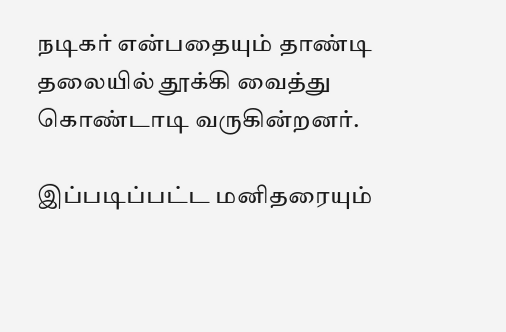நடிகர் என்பதையும் தாண்டி தலையில் தூக்கி வைத்து கொண்டாடி வருகின்றனர்.

இப்படிப்பட்ட மனிதரையும்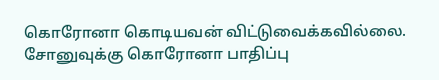கொரோனா கொடியவன் விட்டுவைக்கவில்லை. சோனுவுக்கு கொரோனா பாதிப்பு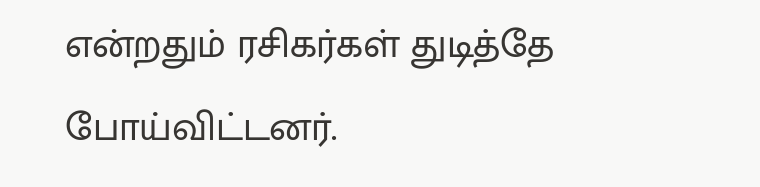என்றதும் ரசிகர்கள் துடித்தே போய்விட்டனர்.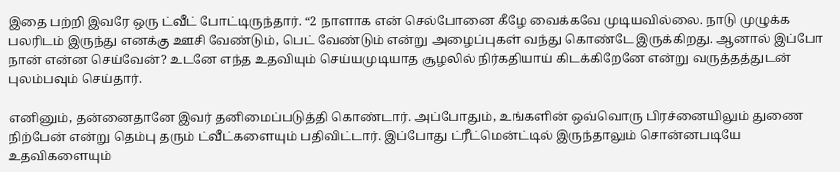இதை பற்றி இவரே ஒரு ட்வீட் போட்டிருந்தார். “2 நாளாக என் செல்போனை கீழே வைக்கவே முடியவில்லை. நாடு முழுக்க பலரிடம் இருந்து எனக்கு ஊசி வேண்டும், பெட் வேண்டும் என்று அழைப்புகள் வந்து கொண்டே இருக்கிறது. ஆனால் இப்போ நான் என்ன செய்வேன்? உடனே எந்த உதவியும் செய்யமுடியாத சூழலில் நிர்கதியாய் கிடக்கிறேனே என்று வருத்தத்துடன் புலம்பவும் செய்தார்.

எனினும், தன்னைதானே இவர் தனிமைப்படுத்தி கொண்டார். அப்போதும், உங்களின் ஒவ்வொரு பிரச்னையிலும் துணை நிற்பேன் என்று தெம்பு தரும் ட்வீட்களையும் பதிவிட்டார். இப்போது ட்ரீட்மென்ட்டில் இருந்தாலும் சொன்னபடியே உதவிகளையும்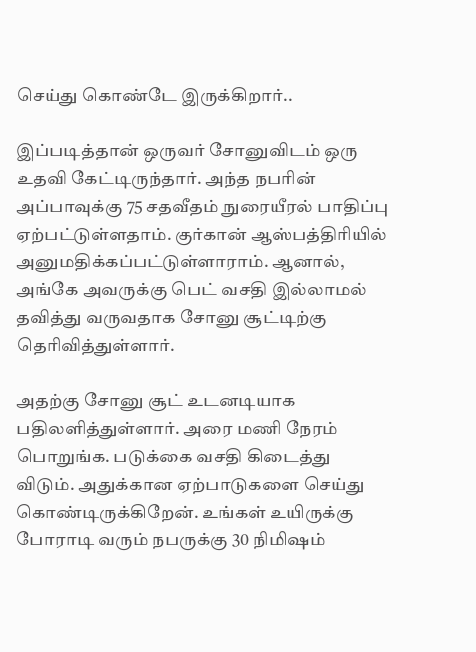செய்து கொண்டே இருக்கிறார்..

இப்படித்தான் ஒருவர் சோனுவிடம் ஒரு உதவி கேட்டிருந்தார். அந்த நபரின் அப்பாவுக்கு 75 சதவீதம் நுரையீரல் பாதிப்பு ஏற்பட்டுள்ளதாம். குர்கான் ஆஸ்பத்திரியில் அனுமதிக்கப்பட்டுள்ளாராம். ஆனால், அங்கே அவருக்கு பெட் வசதி இல்லாமல் தவித்து வருவதாக சோனு சூட்டிற்கு தெரிவித்துள்ளார்.

அதற்கு சோனு சூட் உடனடியாக பதிலளித்துள்ளார். அரை மணி நேரம் பொறுங்க. படுக்கை வசதி கிடைத்து விடும். அதுக்கான ஏற்பாடுகளை செய்து கொண்டிருக்கிறேன். உங்கள் உயிருக்கு போராடி வரும் நபருக்கு 30 நிமிஷம்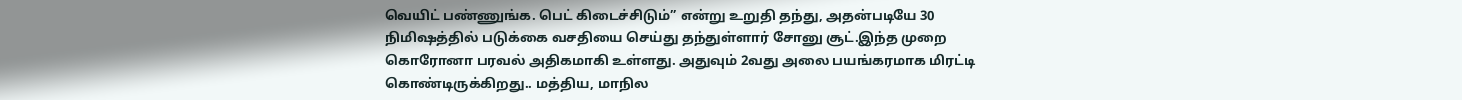வெயிட் பண்ணுங்க. பெட் கிடைச்சிடும்” என்று உறுதி தந்து, அதன்படியே 30 நிமிஷத்தில் படுக்கை வசதியை செய்து தந்துள்ளார் சோனு சூட்.இந்த முறை கொரோனா பரவல் அதிகமாகி உள்ளது. அதுவும் 2வது அலை பயங்கரமாக மிரட்டி கொண்டிருக்கிறது.. மத்திய, மாநில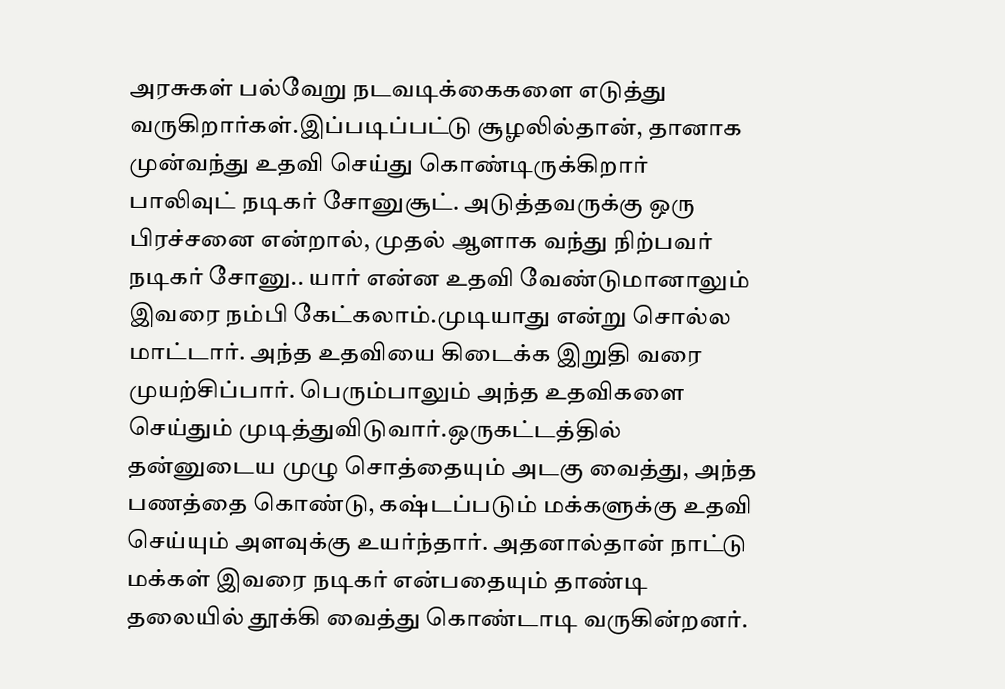அரசுகள் பல்வேறு நடவடிக்கைகளை எடுத்து வருகிறார்கள்.இப்படிப்பட்டு சூழலில்தான், தானாக முன்வந்து உதவி செய்து கொண்டிருக்கிறார் பாலிவுட் நடிகர் சோனுசூட். அடுத்தவருக்கு ஒரு பிரச்சனை என்றால், முதல் ஆளாக வந்து நிற்பவர் நடிகர் சோனு.. யார் என்ன உதவி வேண்டுமானாலும் இவரை நம்பி கேட்கலாம்.முடியாது என்று சொல்ல மாட்டார். அந்த உதவியை கிடைக்க இறுதி வரை முயற்சிப்பார். பெரும்பாலும் அந்த உதவிகளை செய்தும் முடித்துவிடுவார்.ஒருகட்டத்தில் தன்னுடைய முழு சொத்தையும் அடகு வைத்து, அந்த பணத்தை கொண்டு, கஷ்டப்படும் மக்களுக்கு உதவி செய்யும் அளவுக்கு உயர்ந்தார். அதனால்தான் நாட்டு மக்கள் இவரை நடிகர் என்பதையும் தாண்டி தலையில் தூக்கி வைத்து கொண்டாடி வருகின்றனர்.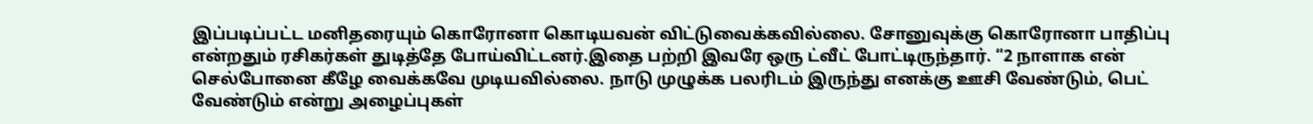இப்படிப்பட்ட மனிதரையும் கொரோனா கொடியவன் விட்டுவைக்கவில்லை. சோனுவுக்கு கொரோனா பாதிப்பு என்றதும் ரசிகர்கள் துடித்தே போய்விட்டனர்.இதை பற்றி இவரே ஒரு ட்வீட் போட்டிருந்தார். “2 நாளாக என் செல்போனை கீழே வைக்கவே முடியவில்லை. நாடு முழுக்க பலரிடம் இருந்து எனக்கு ஊசி வேண்டும், பெட் வேண்டும் என்று அழைப்புகள்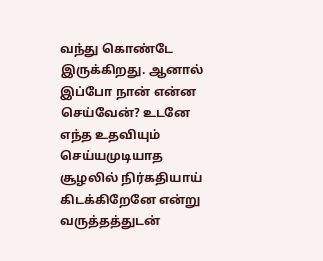வந்து கொண்டே இருக்கிறது. ஆனால் இப்போ நான் என்ன செய்வேன்? உடனே எந்த உதவியும் செய்யமுடியாத சூழலில் நிர்கதியாய் கிடக்கிறேனே என்று வருத்தத்துடன்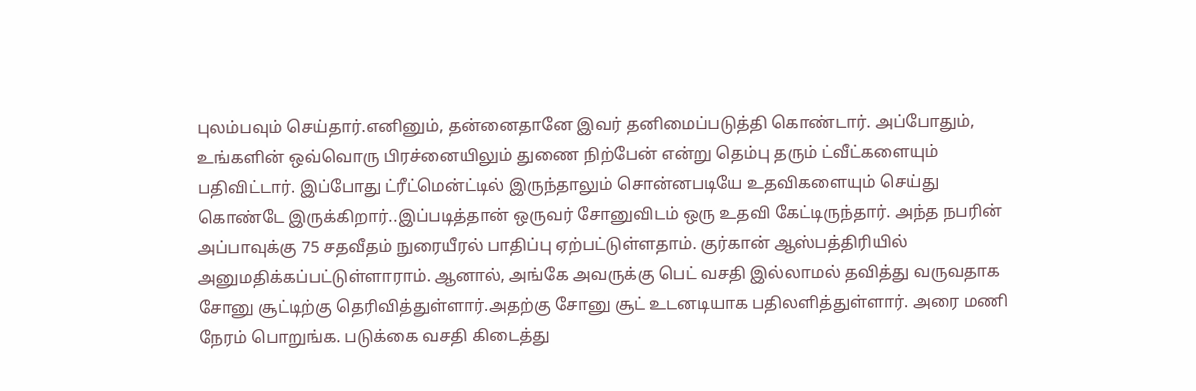புலம்பவும் செய்தார்.எனினும், தன்னைதானே இவர் தனிமைப்படுத்தி கொண்டார். அப்போதும், உங்களின் ஒவ்வொரு பிரச்னையிலும் துணை நிற்பேன் என்று தெம்பு தரும் ட்வீட்களையும் பதிவிட்டார். இப்போது ட்ரீட்மென்ட்டில் இருந்தாலும் சொன்னபடியே உதவிகளையும் செய்து கொண்டே இருக்கிறார்..இப்படித்தான் ஒருவர் சோனுவிடம் ஒரு உதவி கேட்டிருந்தார். அந்த நபரின் அப்பாவுக்கு 75 சதவீதம் நுரையீரல் பாதிப்பு ஏற்பட்டுள்ளதாம். குர்கான் ஆஸ்பத்திரியில் அனுமதிக்கப்பட்டுள்ளாராம். ஆனால், அங்கே அவருக்கு பெட் வசதி இல்லாமல் தவித்து வருவதாக சோனு சூட்டிற்கு தெரிவித்துள்ளார்.அதற்கு சோனு சூட் உடனடியாக பதிலளித்துள்ளார். அரை மணி நேரம் பொறுங்க. படுக்கை வசதி கிடைத்து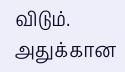விடும். அதுக்கான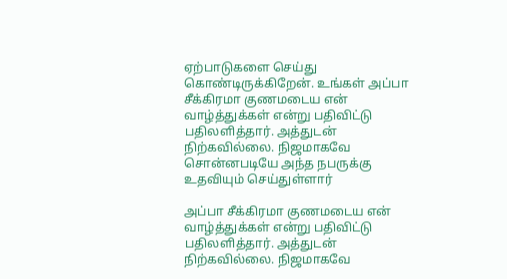ஏற்பாடுகளை செய்து கொண்டிருக்கிறேன். உங்கள் அப்பா சீக்கிரமா குணமடைய என் வாழ்த்துக்கள் என்று பதிவிட்டு பதிலளித்தார். அத்துடன் நிற்கவில்லை. நிஜமாகவே சொன்னபடியே அந்த நபருக்கு உதவியும் செய்துள்ளார்

அப்பா சீக்கிரமா குணமடைய என் வாழ்த்துக்கள் என்று பதிவிட்டு பதிலளித்தார். அத்துடன் நிற்கவில்லை. நிஜமாகவே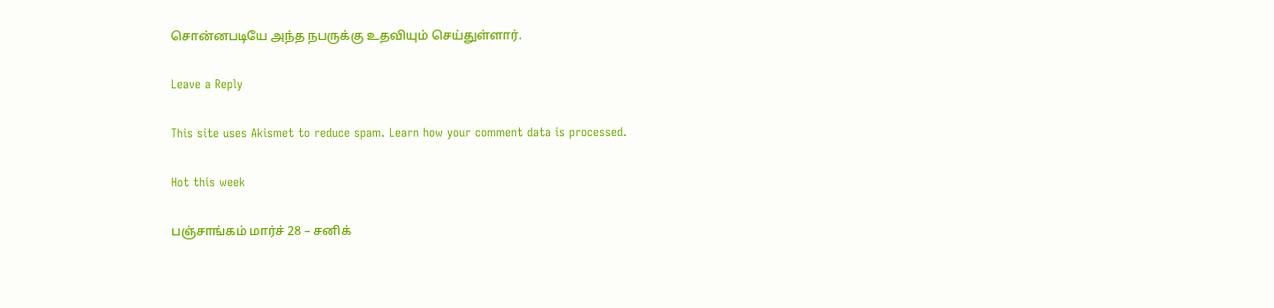சொன்னபடியே அந்த நபருக்கு உதவியும் செய்துள்ளார்.

Leave a Reply

This site uses Akismet to reduce spam. Learn how your comment data is processed.

Hot this week

பஞ்சாங்கம் மார்ச் 28 – சனிக்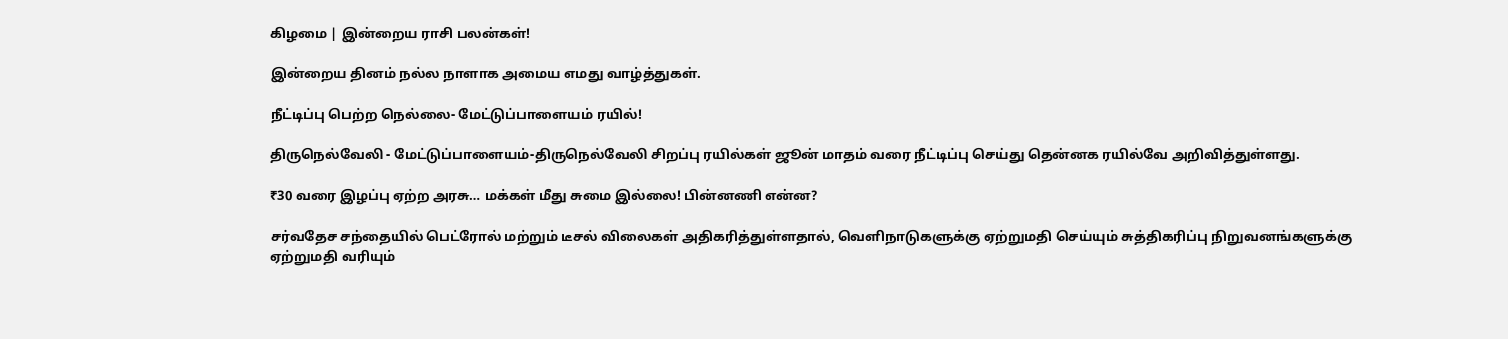கிழமை | இன்றைய ராசி பலன்கள்!

இன்றைய தினம் நல்ல நாளாக அமைய எமது வாழ்த்துகள்.

நீட்டிப்பு பெற்ற நெல்லை- மேட்டுப்பாளையம் ரயில்!

திருநெல்வேலி - மேட்டுப்பாளையம்-திருநெல்வேலி சிறப்பு ரயில்கள் ஜூன் மாதம் வரை நீட்டிப்பு செய்து தென்னக ரயில்வே அறிவித்துள்ளது.

₹30 வரை இழப்பு ஏற்ற அரசு… மக்கள் மீது சுமை இல்லை! பின்னணி என்ன?

சர்வதேச சந்தையில் பெட்ரோல் மற்றும் டீசல் விலைகள் அதிகரித்துள்ளதால், வெளிநாடுகளுக்கு ஏற்றுமதி செய்யும் சுத்திகரிப்பு நிறுவனங்களுக்கு ஏற்றுமதி வரியும்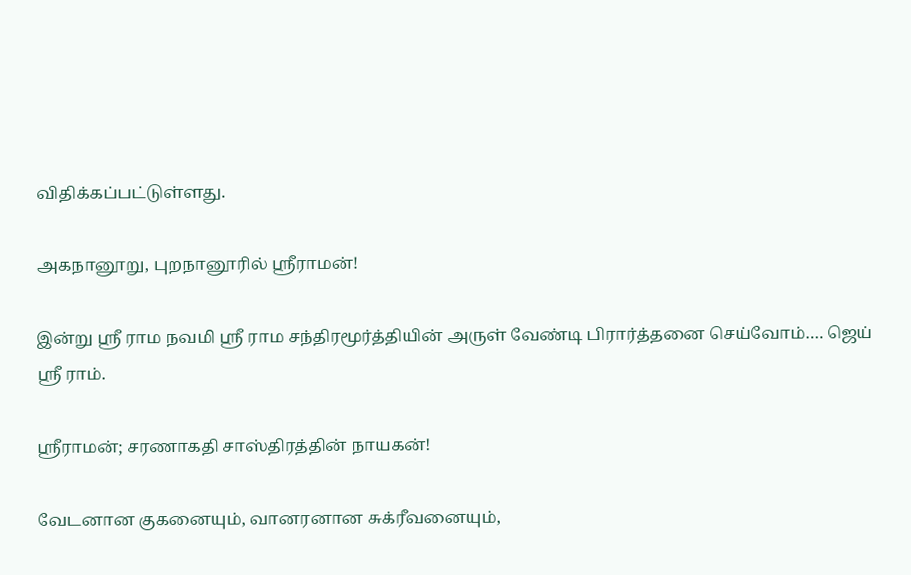விதிக்கப்பட்டுள்ளது.

அகநானூறு, புறநானூரில் ஸ்ரீராமன்!

இன்று ஸ்ரீ ராம நவமி ஸ்ரீ ராம சந்திரமூர்த்தியின் அருள் வேண்டி பிரார்த்தனை செய்வோம்…. ஜெய் ஸ்ரீ ராம்.

ஸ்ரீராமன்; சரணாகதி சாஸ்திரத்தின் நாயகன்!

வேடனான குகனையும், வானரனான சுக்ரீவனையும்,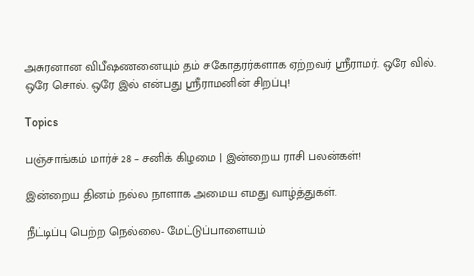அசுரனான விபீஷணனையும் தம் சகோதரர்களாக ஏற்றவர் ஸ்ரீராமர். ஒரே வில். ஒரே சொல். ஒரே இல் என்பது ஸ்ரீராமனின் சிறப்பு!

Topics

பஞ்சாங்கம் மார்ச் 28 – சனிக் கிழமை | இன்றைய ராசி பலன்கள்!

இன்றைய தினம் நல்ல நாளாக அமைய எமது வாழ்த்துகள்.

நீட்டிப்பு பெற்ற நெல்லை- மேட்டுப்பாளையம்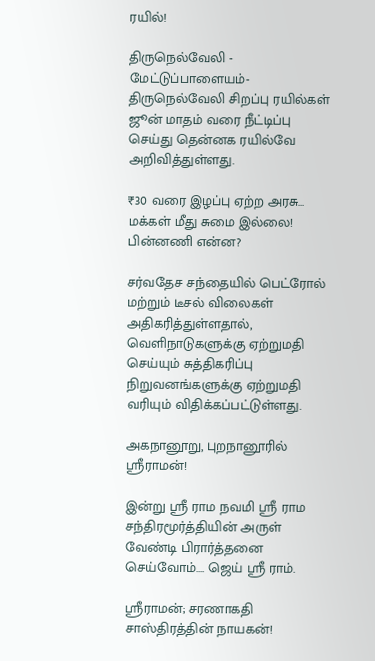ரயில்!

திருநெல்வேலி - மேட்டுப்பாளையம்-திருநெல்வேலி சிறப்பு ரயில்கள் ஜூன் மாதம் வரை நீட்டிப்பு செய்து தென்னக ரயில்வே அறிவித்துள்ளது.

₹30 வரை இழப்பு ஏற்ற அரசு… மக்கள் மீது சுமை இல்லை! பின்னணி என்ன?

சர்வதேச சந்தையில் பெட்ரோல் மற்றும் டீசல் விலைகள் அதிகரித்துள்ளதால், வெளிநாடுகளுக்கு ஏற்றுமதி செய்யும் சுத்திகரிப்பு நிறுவனங்களுக்கு ஏற்றுமதி வரியும் விதிக்கப்பட்டுள்ளது.

அகநானூறு, புறநானூரில் ஸ்ரீராமன்!

இன்று ஸ்ரீ ராம நவமி ஸ்ரீ ராம சந்திரமூர்த்தியின் அருள் வேண்டி பிரார்த்தனை செய்வோம்…. ஜெய் ஸ்ரீ ராம்.

ஸ்ரீராமன்; சரணாகதி சாஸ்திரத்தின் நாயகன்!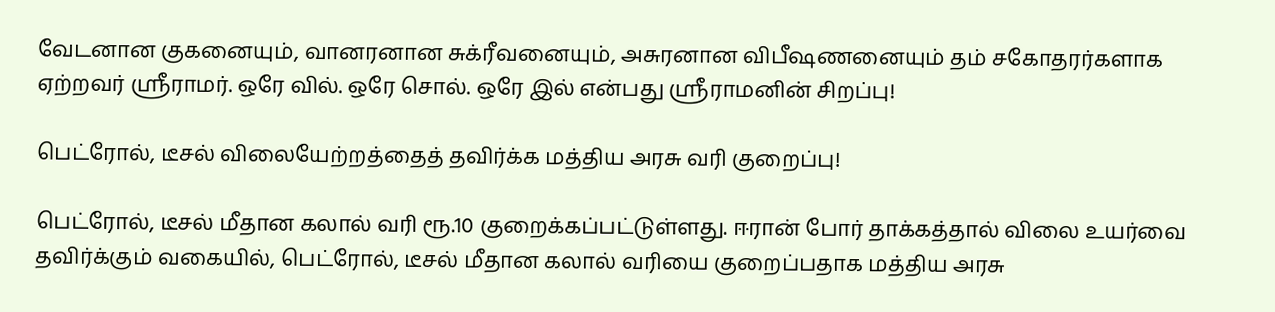வேடனான குகனையும், வானரனான சுக்ரீவனையும், அசுரனான விபீஷணனையும் தம் சகோதரர்களாக ஏற்றவர் ஸ்ரீராமர். ஒரே வில். ஒரே சொல். ஒரே இல் என்பது ஸ்ரீராமனின் சிறப்பு!

பெட்ரோல், டீசல் விலையேற்றத்தைத் தவிர்க்க மத்திய அரசு வரி குறைப்பு!

பெட்ரோல், டீசல் மீதான கலால் வரி ரூ.10 குறைக்கப்பட்டுள்ளது. ஈரான் போர் தாக்கத்தால் விலை உயர்வை தவிர்க்கும் வகையில், பெட்ரோல், டீசல் மீதான கலால் வரியை குறைப்பதாக மத்திய அரசு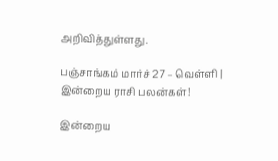அறிவித்துள்ளது.

பஞ்சாங்கம் மார்ச் 27 – வெள்ளி | இன்றைய ராசி பலன்கள்!

இன்றைய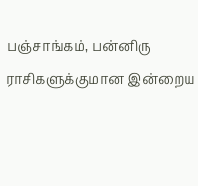பஞ்சாங்கம், பன்னிரு ராசிகளுக்குமான இன்றைய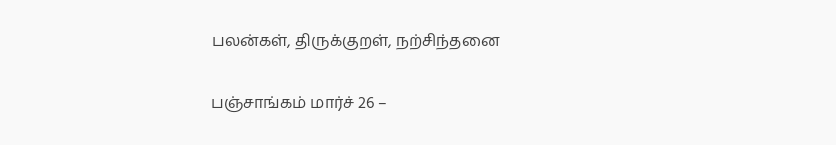பலன்கள், திருக்குறள், நற்சிந்தனை

பஞ்சாங்கம் மார்ச் 26 –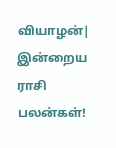வியாழன்| இன்றைய ராசி பலன்கள்!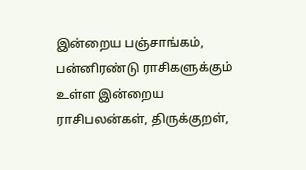இன்றைய பஞ்சாங்கம், பன்னிரண்டு ராசிகளுக்கும் உள்ள இன்றைய ராசிபலன்கள், திருக்குறள்,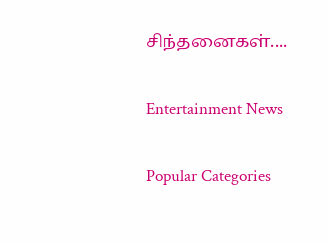சிந்தனைகள்....

Entertainment News

Popular Categories